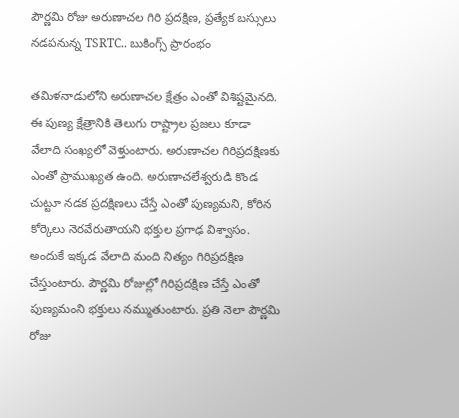పౌర్ణమి రోజు అరుణాచల గిరి ప్రదక్షిణ, ప్రత్యేక బస్సులు నడపనున్న TSRTC.. బుకింగ్స్ ప్రారంభం

తమిళనాడులోని అరుణాచల క్షేత్రం ఎంతో విశిష్టమైనది. ఈ పుణ్య క్షేత్రానికి తెలుగు రాష్ట్రాల ప్రజలు కూడా వేలాది సంఖ్యలో వెళ్తుంటారు. అరుణాచల గిరిప్రదక్షిణకు ఎంతో ప్రాముఖ్యత ఉంది. అరుణాచలేశ్వరుడి కొండ చుట్టూ నడక ప్రదక్షిణలు చేస్తే ఎంతో పుణ్యమని, కోరిన కోర్కెలు నెరవేరుతాయని భక్తుల ప్రగాఢ విశ్వాసం. అందుకే ఇక్కడ వేలాది మంది నిత్యం గిరిప్రదక్షిణ చేస్తుంటారు. పౌర్ణమి రోజుల్లో గిరిప్రదక్షిణ చేస్తే ఎంతో పుణ్యమంని భక్తులు నమ్ముతుంటారు. ప్రతి నెలా పౌర్ణమి రోజు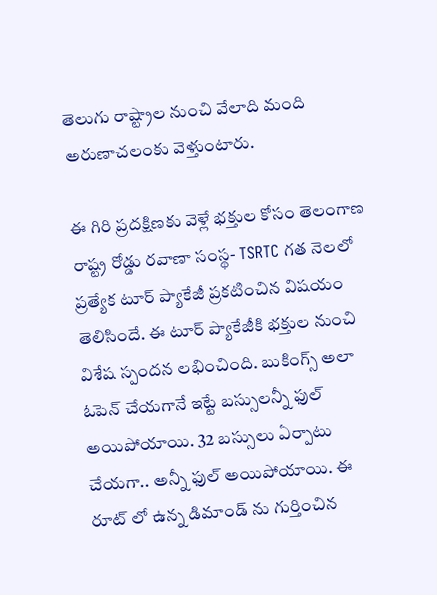తెలుగు రాష్ట్రాల నుంచి వేలాది మంది అరుణాచలంకు వెళ్తుంటారు.

ఈ గిరి ప్రదక్షిణకు వెళ్లే భక్తుల కోసం తెలంగాణ రాష్ట్ర రోడ్డు రవాణా సంస్థ- TSRTC గత నెలలో ప్రత్యేక టూర్ ప్యాకేజీ ప్రకటించిన విషయం తెలిసిందే. ఈ టూర్ ప్యాకేజీకి భక్తుల నుంచి విశేష స్పందన లభించింది. బుకింగ్స్ అలా ఓపెన్ చేయగానే ఇట్టే బస్సులన్నీ ఫుల్ అయిపోయాయి. 32 బస్సులు ఏర్పాటు చేయగా.. అన్నీ ఫుల్ అయిపోయాయి. ఈ రూట్ లో ఉన్న డిమాండ్ ను గుర్తించిన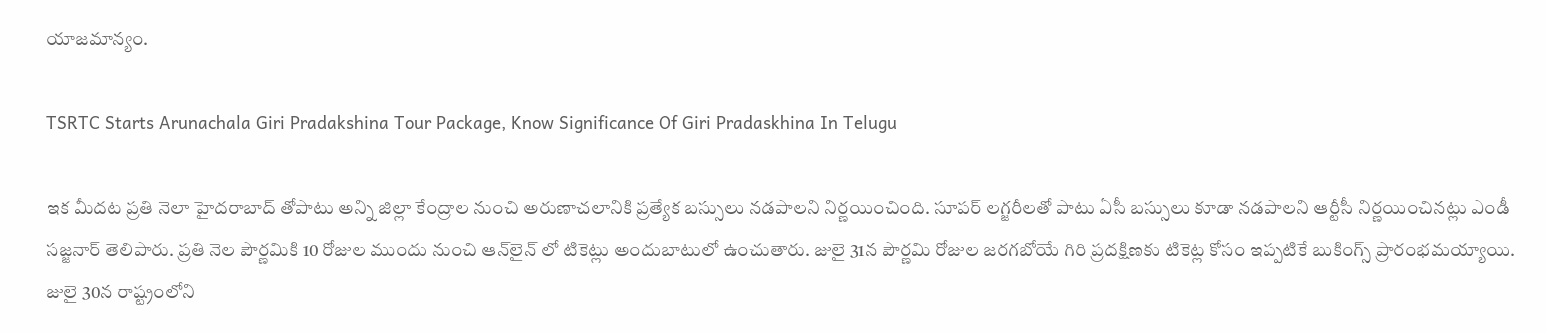యాజమాన్యం.

TSRTC Starts Arunachala Giri Pradakshina Tour Package, Know Significance Of Giri Pradaskhina In Telugu

ఇక మీదట ప్రతి నెలా హైదరాబాద్ తోపాటు అన్ని జిల్లా కేంద్రాల నుంచి అరుణాచలానికి ప్రత్యేక బస్సులు నడపాలని నిర్ణయించింది. సూపర్ లగ్జరీలతో పాటు ఏసీ బస్సులు కూడా నడపాలని ఆర్టీసీ నిర్ణయించినట్లు ఎండీ సజ్జనార్ తెలిపారు. ప్రతి నెల పౌర్ణమికి 10 రోజుల ముందు నుంచి ఆన్‌లైన్‌ లో టికెట్లు అందుబాటులో ఉంచుతారు. జులై 31న పౌర్ణమి రోజుల జరగబోయే గిరి ప్రదక్షిణకు టికెట్ల కోసం ఇప్పటికే బుకింగ్స్ ప్రారంభమయ్యాయి. జులై 30న రాష్ట్రంలోని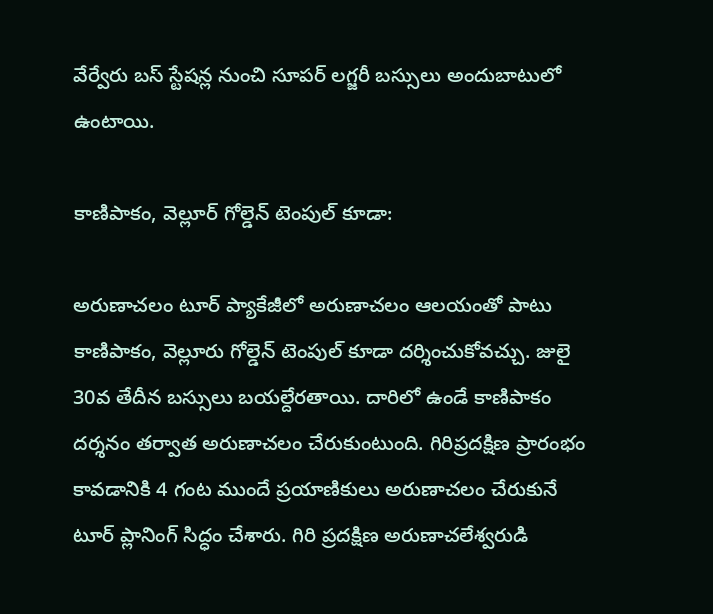వేర్వేరు బస్ స్టేషన్ల నుంచి సూపర్ లగ్జరీ బస్సులు అందుబాటులో ఉంటాయి.

కాణిపాకం, వెల్లూర్ గోల్డెన్ టెంపుల్ కూడా:

అరుణాచలం టూర్ ప్యాకేజీలో అరుణాచలం ఆలయంతో పాటు కాణిపాకం, వెల్లూరు గోల్డెన్ టెంపుల్ కూడా దర్శించుకోవచ్చు. జులై 30వ తేదీన బస్సులు బయల్దేరతాయి. దారిలో ఉండే కాణిపాకం దర్శనం తర్వాత అరుణాచలం చేరుకుంటుంది. గిరిప్రదక్షిణ ప్రారంభం కావడానికి 4 గంట ముందే ప్రయాణికులు అరుణాచలం చేరుకునే టూర్ ప్లానింగ్ సిద్ధం చేశారు. గిరి ప్రదక్షిణ అరుణాచలేశ్వరుడి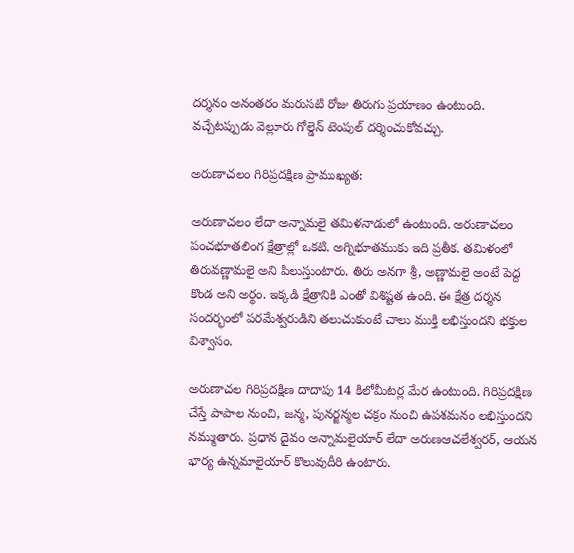దర్శనం అనంతరం మరుసటి రోజు తిరుగు ప్రయాణం ఉంటుంది. వచ్చేటప్పుడు వెల్లూరు గోల్డెన్ టెంపుల్ దర్శించుకోవచ్చు.

అరుణాచలం గిరిప్రదక్షిణ ప్రాముఖ్యత:

అరుణాచలం లేదా అన్నామలై తమిళనాడులో ఉంటుంది. అరుణాచలం పంచభూతలింగ క్షేత్రాల్లో ఒకటి. అగ్నిభూతముకు ఇది ప్రతీక. తమిళంలో తిరువణ్ణామలై అని పిలుస్తుంటారు. తిరు అనగా శ్రీ, అణ్ణామలై అంటే పెద్ద కొండ అని అర్థం. ఇక్కడి క్షేత్రానికి ఎంతో విశిష్టత ఉంది. ఈ క్షేత్ర దర్శన సందర్భంలో పరమేశ్వరుడిని తలుచుకుంటే చాలు ముక్తి లభిస్తుందని భక్తుల విశ్వాసం.

అరుణాచల గిరిప్రదక్షిణ దాదాపు 14 కిలోమీటర్ల మేర ఉంటుంది. గిరిప్రదక్షిణ చేస్తే పాపాల నుంచి, జన్మ, పునర్జన్మల చక్రం నుంచి ఉపశమనం లభిస్తుందని నమ్ముతారు. ప్రధాన దైవం అన్నామలైయార్ లేదా అరుణఆచలేశ్వరర్, ఆయన భార్య ఉన్నమాలైయార్ కొలువుదీరి ఉంటారు.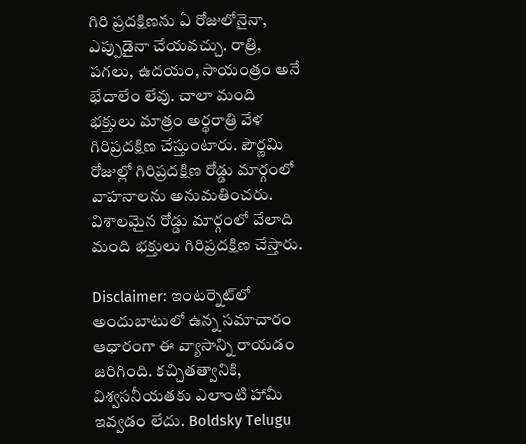గిరి ప్రదక్షిణను ఏ రోజులోనైనా, ఎప్పుడైనా చేయవచ్చు. రాత్రి, పగలు, ఉదయం, సాయంత్రం అనే భేదాలేం లేవు. చాలా మంది భక్తులు మాత్రం అర్థరాత్రి వేళ గిరిప్రదక్షిణ చేస్తుంటారు. పౌర్ణమి రోజుల్లో గిరిప్రదక్షిణ రోడ్డు మార్గంలో వాహనాలను అనుమతించరు. విశాలమైన రోడ్డు మార్గంలో వేలాది మంది భక్తులు గిరిప్రదక్షిణ చేస్తారు.

Disclaimer: ఇంటర్నెట్‌లో అందుబాటులో ఉన్న సమాచారం ఆధారంగా ఈ వ్యాసాన్ని రాయడం జరిగింది. కచ్చితత్వానికి, విశ్వసనీయతకు ఎలాంటి హామీ ఇవ్వడం లేదు. Boldsky Telugu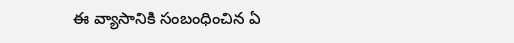ఈ వ్యాసానికి సంబంధించిన ఏ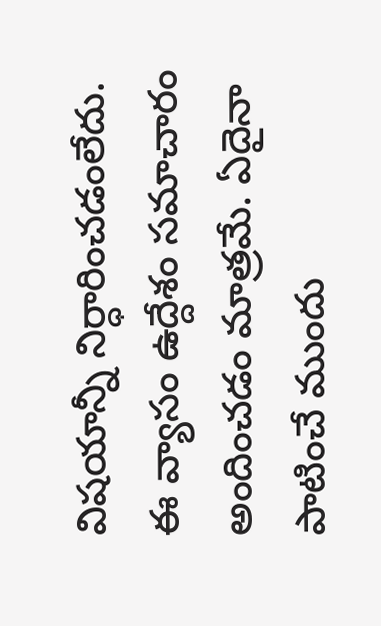విషయాన్నీ నిర్ధారించడంలేదు. ఈ వ్యాసం ఉద్దేశం సమాచారం అందించడం మాత్రమే. ఏదైనా పాటించే ముందు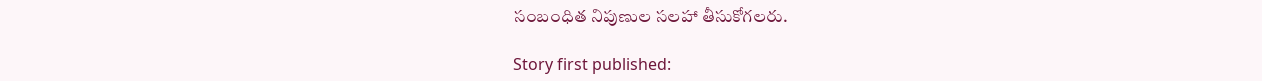సంబంధిత నిపుణుల సలహా తీసుకోగలరు.

Story first published: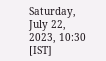Saturday, July 22, 2023, 10:30 [IST]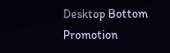Desktop Bottom Promotion